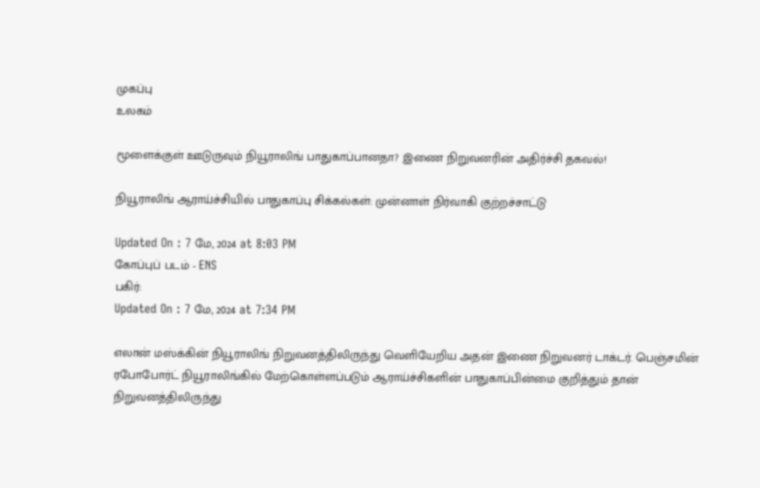முகப்பு
உலகம்

மூளைக்குள் ஊடுருவும் நியூராலிங் பாதுகாப்பானதா? இணை நிறுவனரின் அதிர்ச்சி தகவல்!

நியூராலிங் ஆராய்ச்சியில் பாதுகாப்பு சிக்கல்கள்: முன்னாள் நிர்வாகி குற்றச்சாட்டு

Updated On : 7 மே, 2024 at 8:03 PM
கோப்புப் படம் - ENS
பகிர்:
Updated On : 7 மே, 2024 at 7:34 PM

எலான் மஸ்க்கின் நியூராலிங் நிறுவனத்திலிருந்து வெளியேறிய அதன் இணை நிறுவனர் டாக்டர். பெஞ்சமின் ரபோபோர்ட் நியூராலிங்கில் மேற்கொள்ளப்படும் ஆராய்ச்சிகளின் பாதுகாப்பின்மை குறித்தும் தான் நிறுவனத்திலிருந்து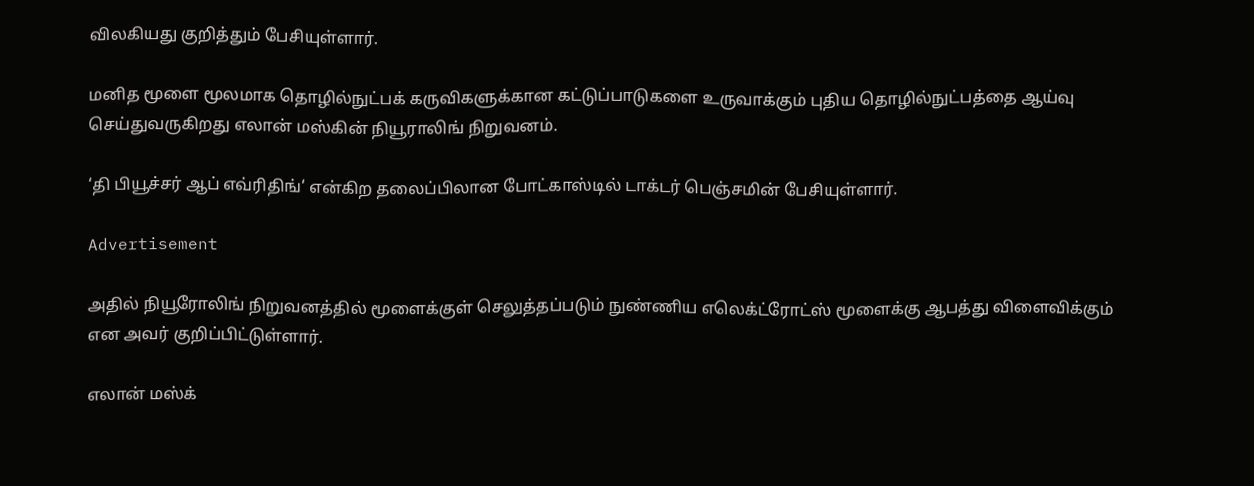விலகியது குறித்தும் பேசியுள்ளார்.

மனித மூளை மூலமாக தொழில்நுட்பக் கருவிகளுக்கான கட்டுப்பாடுகளை உருவாக்கும் புதிய தொழில்நுட்பத்தை ஆய்வு செய்துவருகிறது எலான் மஸ்கின் நியூராலிங் நிறுவனம்.

‘தி பியூச்சர் ஆப் எவ்ரிதிங்‘ என்கிற தலைப்பிலான போட்காஸ்டில் டாக்டர் பெஞ்சமின் பேசியுள்ளார்.

Advertisement

அதில் நியூரோலிங் நிறுவனத்தில் மூளைக்குள் செலுத்தப்படும் நுண்ணிய எலெக்ட்ரோட்ஸ் மூளைக்கு ஆபத்து விளைவிக்கும் என அவர் குறிப்பிட்டுள்ளார்.

எலான் மஸ்க்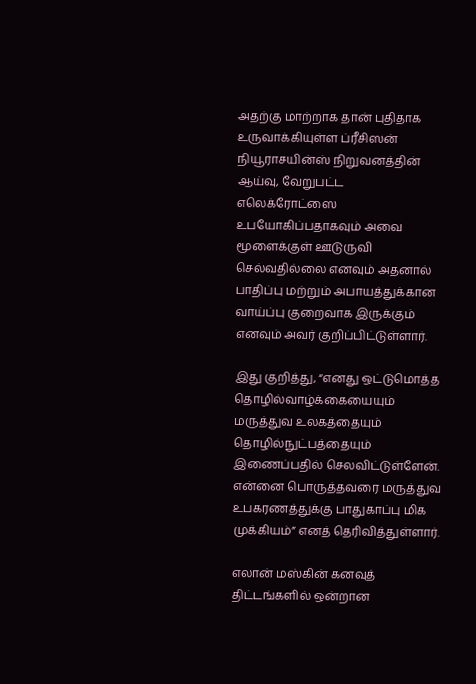அதற்கு மாற்றாக தான் புதிதாக உருவாக்கியுள்ள ப்ரீசிஸன் நியூராசயின்ஸ் நிறுவனத்தின் ஆய்வு, வேறுபட்ட எலெக்ரோட்ஸை உபயோகிப்பதாகவும் அவை மூளைக்குள் ஊடுருவி செல்வதில்லை எனவும் அதனால் பாதிப்பு மற்றும் அபாயத்துக்கான வாய்ப்பு குறைவாக இருக்கும் எனவும் அவர் குறிப்பிட்டுள்ளார்.

இது குறித்து, “எனது ஒட்டுமொத்த தொழில்வாழ்க்கையையும் மருத்துவ உலகத்தையும் தொழில்நுட்பத்தையும் இணைப்பதில் செலவிட்டுள்ளேன். என்னை பொருத்தவரை மருத்துவ உபகரணத்துக்கு பாதுகாப்பு மிக முக்கியம்” எனத் தெரிவித்துள்ளார்.

எலான் மஸ்கின் கனவுத் திட்டங்களில் ஒன்றான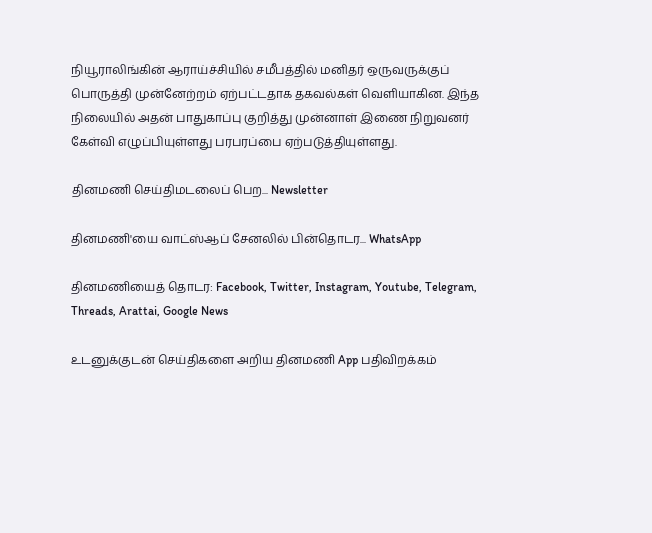நியூராலிங்கின் ஆராய்ச்சியில் சமீபத்தில் மனிதர் ஒருவருக்குப் பொருத்தி முன்னேற்றம் ஏற்பட்டதாக தகவல்கள் வெளியாகின. இந்த நிலையில் அதன் பாதுகாப்பு குறித்து முன்னாள் இணை நிறுவனர் கேள்வி எழுப்பியுள்ளது பரபரப்பை ஏற்படுத்தியுள்ளது.

தினமணி செய்திமடலைப் பெற... Newsletter

தினமணி'யை வாட்ஸ்ஆப் சேனலில் பின்தொடர... WhatsApp

தினமணியைத் தொடர: Facebook, Twitter, Instagram, Youtube, Telegram, Threads, Arattai, Google News

உடனுக்குடன் செய்திகளை அறிய தினமணி App பதிவிறக்கம்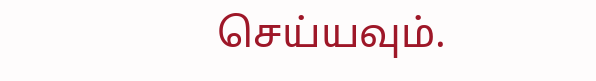செய்யவும்.